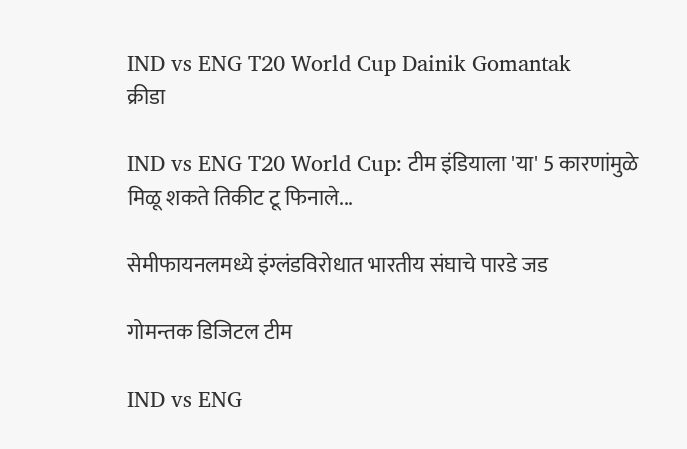IND vs ENG T20 World Cup Dainik Gomantak
क्रीडा

IND vs ENG T20 World Cup: टीम इंडियाला 'या' 5 कारणांमुळे मिळू शकते तिकीट टू फिनाले...

सेमीफायनलमध्ये इंग्लंडविरोधात भारतीय संघाचे पारडे जड

गोमन्तक डिजिटल टीम

IND vs ENG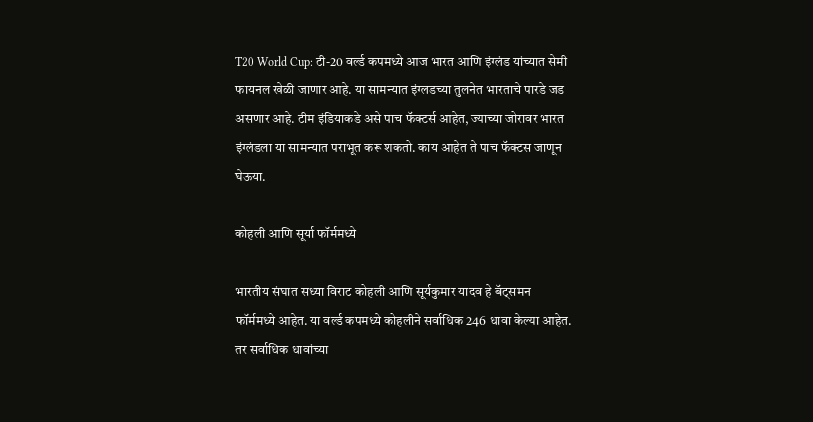T20 World Cup: टी-20 वर्ल्ड कपमध्ये आज भारत आणि इंग्लंड यांच्यात सेमी फायनल खेळी जाणार आहे. या सामन्यात इंग्लडच्या तुलनेत भारताचे पारडे जड असणार आहे. टीम इंडियाकडे असे पाच फॅक्टर्स आहेत, ज्याच्या जोरावर भारत इंग्लंडला या सामन्यात पराभूत करू शकतो. काय आहेत ते पाच फॅक्टस जाणून घेऊया.

कोहली आणि सूर्या फॉर्ममध्ये

भारतीय संघात सध्या विराट कोहली आणि सूर्यकुमार यादव हे बॅट्समन फॉर्ममध्ये आहेत. या वर्ल्ड कपमध्ये कोहलीने सर्वाधिक 246 धावा केल्या आहेत. तर सर्वाधिक धावांच्या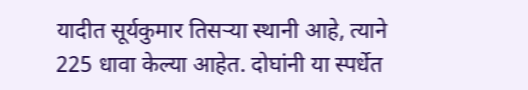यादीत सूर्यकुमार तिसऱ्या स्थानी आहे, त्याने 225 धावा केल्या आहेत. दोघांनी या स्पर्धेत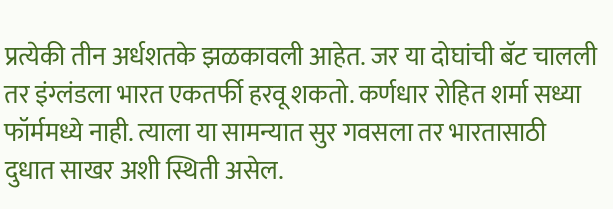प्रत्येकी तीन अर्धशतके झळकावली आहेत. जर या दोघांची बॅट चालली तर इंग्लंडला भारत एकतर्फी हरवू शकतो. कर्णधार रोहित शर्मा सध्या फॉर्ममध्ये नाही. त्याला या सामन्यात सुर गवसला तर भारतासाठी दुधात साखर अशी स्थिती असेल.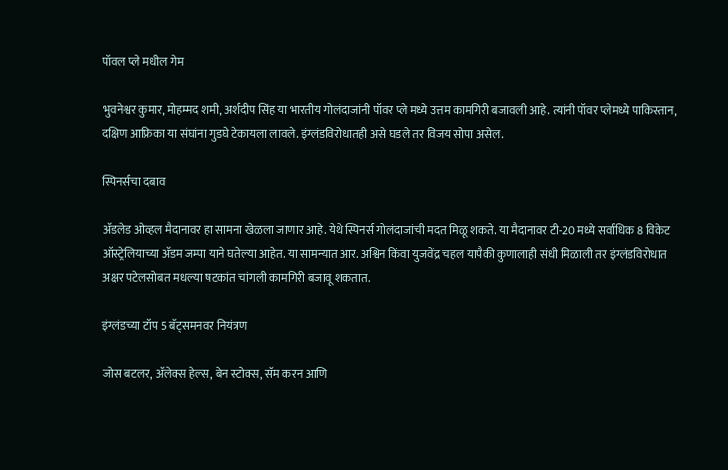पॉवल प्ले मधील गेम

भुवनेश्वर कुमार, मोहम्मद शमी, अर्शदीप सिंह या भारतीय गोलंदाजांनी पॉवर प्ले मध्ये उत्तम कामगिरी बजावली आहे. त्यांनी पॉवर प्लेमध्ये पाकिस्तान, दक्षिण आफ्रिका या संघांना गुडघे टेकायला लावले. इंग्लंडविरोधातही असे घडले तर विजय सोपा असेल.

स्पिनर्सचा दबाव

ॲडलेड ओव्हल मैदानावर हा सामना खेळला जाणार आहे. येथे स्पिनर्स गोलंदाजांची मदत मिळू शकते. या मैदानावर टी-20 मध्ये सर्वाधिक 8 विकेट ऑस्ट्रेलियाच्या ॲडम जम्पा याने घतेल्या आहेत. या सामन्यात आर. अश्विन किंवा युजवेंद्र चहल यापैकी कुणालाही संधी मिळाली तर इंग्लंडविरोधात अक्षर पटेलसोबत मधल्या षटकांत चांगली कामगिरी बजावू शकतात.

इंग्लंडच्या टॉप 5 बॅट्समनवर नियंत्रण

जोस बटलर, ॲलेक्स हेल्स, बेन स्टोक्स, सॅम करन आणि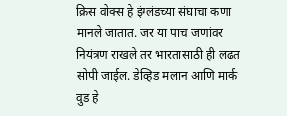क्रिस वोक्स हे इंग्लंडच्या संघाचा कणा मानले जातात. जर या पाच जणांवर नियंत्रण राखले तर भारतासाठी ही लढत सोपी जाईल. डेव्हिड मलान आणि मार्क वुड हे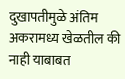दुखापतीमुळे अंतिम अकरामध्य खेळतील की नाही याबाबत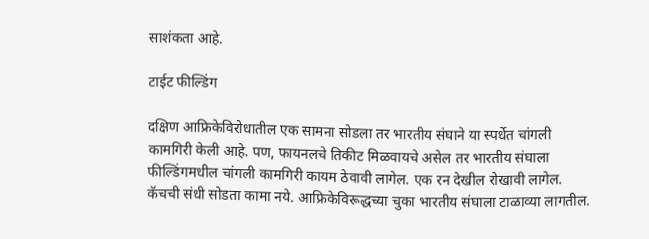साशंकता आहे.

टाईट फील्डिंग

दक्षिण आफ्रिकेविरोधातील एक सामना सोडला तर भारतीय संघाने या स्पर्धेत चांगली कामगिरी केली आहे. पण, फायनलचे तिकीट मिळवायचे असेल तर भारतीय संघाला फील्डिंगमधील चांगली कामगिरी कायम ठेवावी लागेल. एक रन देखील रोखावी लागेल. कॅचची संधी सोडता कामा नये. आफ्रिकेविरूद्धच्या चुका भारतीय संघाला टाळाव्या लागतील.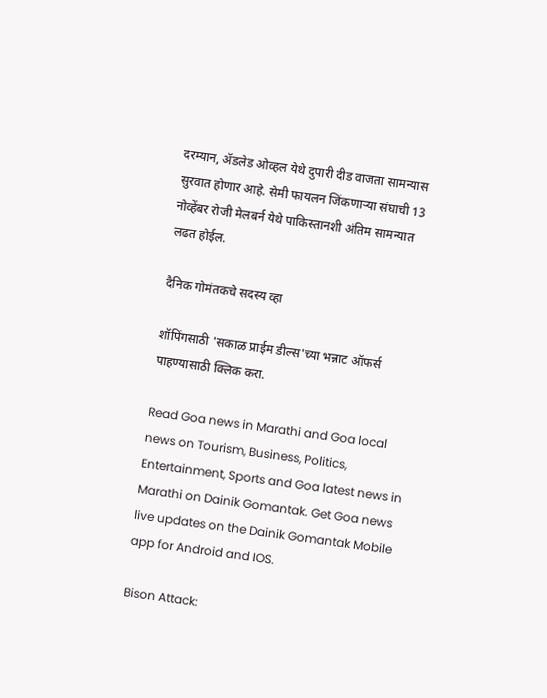दरम्यान, ॲडलेड ओव्हल येथे दुपारी दीड वाजता सामन्यास सुरवात होणार आहे. सेमी फायलन जिंकणाऱ्या संघाची 13 नोव्हेंबर रोजी मेलबर्न येथे पाकिस्तानशी अंतिम सामन्यात लढत होईल.

दैनिक गोमंतकचे सदस्य व्हा

शॉपिंगसाठी 'सकाळ प्राईम डील्स'च्या भन्नाट ऑफर्स पाहण्यासाठी क्लिक करा.

Read Goa news in Marathi and Goa local news on Tourism, Business, Politics, Entertainment, Sports and Goa latest news in Marathi on Dainik Gomantak. Get Goa news live updates on the Dainik Gomantak Mobile app for Android and IOS.

Bison Attack: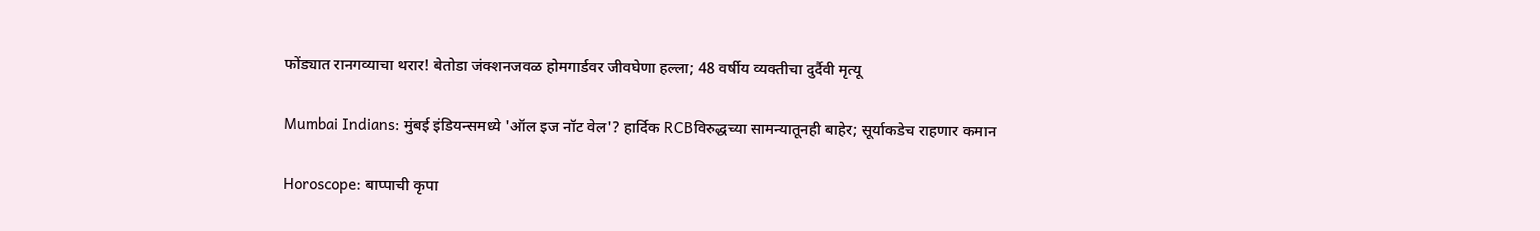फोंड्यात रानगव्याचा थरार! बेतोडा जंक्शनजवळ होमगार्डवर जीवघेणा हल्ला; 48 वर्षीय व्यक्तीचा दुर्दैवी मृत्यू

Mumbai Indians: मुंबई इंडियन्समध्ये 'ऑल इज नॉट वेल'? हार्दिक RCBविरुद्धच्या सामन्यातूनही बाहेर; सूर्याकडेच राहणार कमान

Horoscope: बाप्पाची कृपा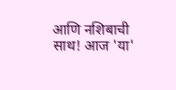आणि नशिबाची साथ! आज 'या'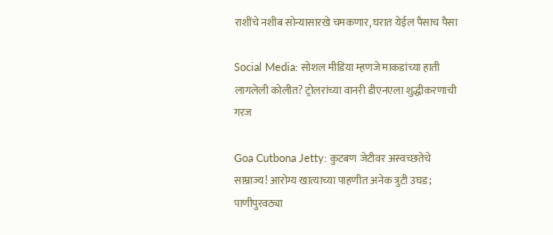राशींचे नशीब सोन्यासारखे चमकणार, घरात येईल पैसाच पैसा

Social Media: सोशल मीडिया म्हणजे माकडांच्या हाती लागलेली कोलीत? ट्रोलरांच्या वानरी डीएनएला शुद्धीकरणाची गरज

Goa Cutbona Jetty: कुटबण जेटीवर अस्वच्छतेचे साम्राज्य! आरोग्य खात्याच्या पाहणीत अनेक त्रुटी उघड; पाणीपुरवठ्या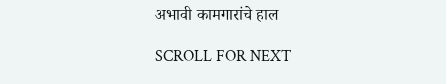अभावी कामगारांचे हाल

SCROLL FOR NEXT